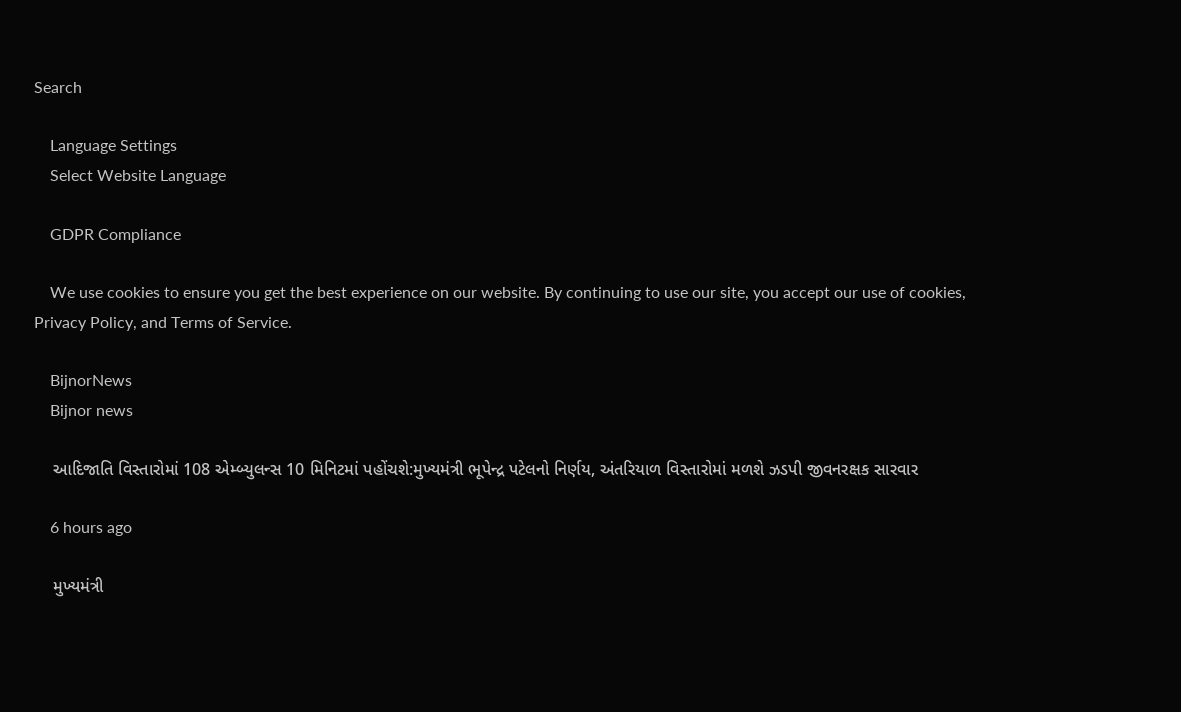Search

    Language Settings
    Select Website Language

    GDPR Compliance

    We use cookies to ensure you get the best experience on our website. By continuing to use our site, you accept our use of cookies, Privacy Policy, and Terms of Service.

    BijnorNews
    Bijnor news

    આદિજાતિ વિસ્તારોમાં 108 એમ્બ્યુલન્સ 10 મિનિટમાં પહોંચશે:મુખ્યમંત્રી ભૂપેન્દ્ર પટેલનો નિર્ણય, અંતરિયાળ વિસ્તારોમાં મળશે ઝડપી જીવનરક્ષક સારવાર

    6 hours ago

    મુખ્યમંત્રી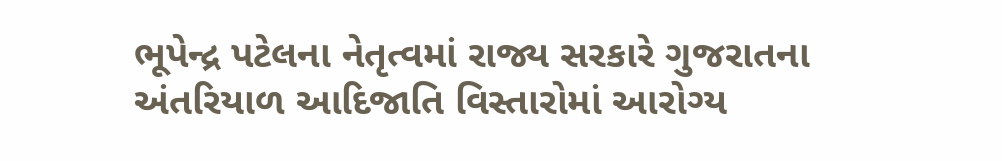ભૂપેન્દ્ર પટેલના નેતૃત્વમાં રાજ્ય સરકારે ગુજરાતના અંતરિયાળ આદિજાતિ વિસ્તારોમાં આરોગ્ય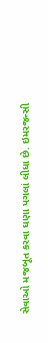સેવાઓ મજબૂત કરવા ઘણા પગલાં લીધા છે. ઇમરજન્સી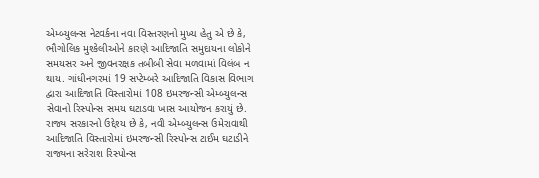એમ્બ્યુલન્સ નેટવર્કના નવા વિસ્તરણનો મુખ્ય હેતુ એ છે કે, ભૌગોલિક મુશ્કેલીઓને કારણે આદિજાતિ સમુદાયના લોકોને સમયસર અને જીવનરક્ષક તબીબી સેવા મળવામાં વિલંબ ન થાય. ગાંધીનગરમાં 19 સપ્ટેમ્બરે આદિજાતિ વિકાસ વિભાગ દ્વારા આદિજાતિ વિસ્તારોમાં 108 ઇમરજન્સી એમ્બ્યુલન્સ સેવાનો રિસ્પોન્સ સમય ઘટાડવા ખાસ આયોજન કરાયું છે. રાજ્ય સરકારનો ઉદ્દેશ્ય છે કે, નવી એમ્બ્યુલન્સ ઉમેરાવાથી આદિજાતિ વિસ્તારોમાં ઇમરજન્સી રિસ્પોન્સ ટાઈમ ઘટાડીને રાજ્યના સરેરાશ રિસ્પોન્સ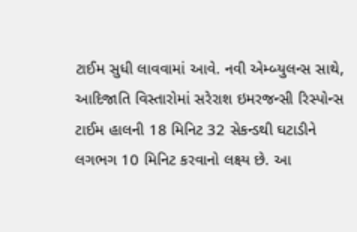ટાઈમ સુધી લાવવામાં આવે. નવી એમ્બ્યુલન્સ સાથે, આદિજાતિ વિસ્તારોમાં સરેરાશ ઇમરજન્સી રિસ્પોન્સ ટાઈમ હાલની 18 મિનિટ 32 સેકન્ડથી ઘટાડીને લગભગ 10 મિનિટ કરવાનો લક્ષ્ય છે. આ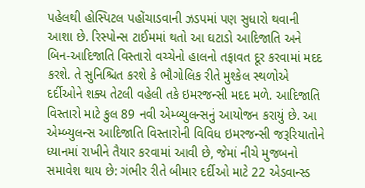પહેલથી હોસ્પિટલ પહોંચાડવાની ઝડપમાં પણ સુધારો થવાની આશા છે. રિસ્પોન્સ ટાઈમમાં થતો આ ઘટાડો આદિજાતિ અને બિન-આદિજાતિ વિસ્તારો વચ્ચેનો હાલનો તફાવત દૂર કરવામાં મદદ કરશે. તે સુનિશ્ચિત કરશે કે ભૌગોલિક રીતે મુશ્કેલ સ્થળોએ દર્દીઓને શક્ય તેટલી વહેલી તકે ઇમરજન્સી મદદ મળે. આદિજાતિ વિસ્તારો માટે કુલ 89 નવી એમ્બ્યુલન્સનું આયોજન કરાયું છે. આ એમ્બ્યુલન્સ આદિજાતિ વિસ્તારોની વિવિધ ઇમરજન્સી જરૂરિયાતોને ધ્યાનમાં રાખીને તૈયાર કરવામાં આવી છે, જેમાં નીચે મુજબનો સમાવેશ થાય છે: ગંભીર રીતે બીમાર દર્દીઓ માટે 22 એડવાન્સ્ડ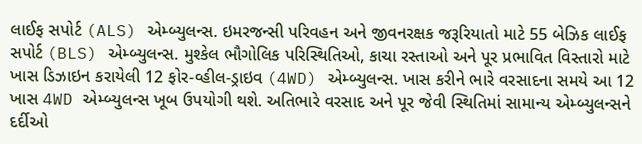લાઈફ સપોર્ટ (ALS) એમ્બ્યુલન્સ. ઇમરજન્સી પરિવહન અને જીવનરક્ષક જરૂરિયાતો માટે 55 બેઝિક લાઈફ સપોર્ટ (BLS) એમ્બ્યુલન્સ. મુશ્કેલ ભૌગોલિક પરિસ્થિતિઓ, કાચા રસ્તાઓ અને પૂર પ્રભાવિત વિસ્તારો માટે ખાસ ડિઝાઇન કરાયેલી 12 ફોર-વ્હીલ-ડ્રાઇવ (4WD) એમ્બ્યુલન્સ. ખાસ કરીને ભારે વરસાદના સમયે આ 12 ખાસ 4WD એમ્બ્યુલન્સ ખૂબ ઉપયોગી થશે. અતિભારે વરસાદ અને પૂર જેવી સ્થિતિમાં સામાન્ય એમ્બ્યુલન્સને દર્દીઓ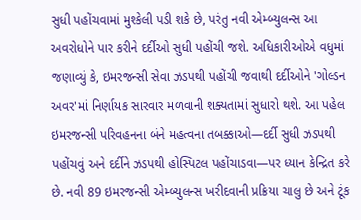સુધી પહોંચવામાં મુશ્કેલી પડી શકે છે, પરંતુ નવી એમ્બ્યુલન્સ આ અવરોધોને પાર કરીને દર્દીઓ સુધી પહોંચી જશે. અધિકારીઓએ વધુમાં જણાવ્યું કે, ઇમરજન્સી સેવા ઝડપથી પહોંચી જવાથી દર્દીઓને 'ગોલ્ડન અવર'માં નિર્ણાયક સારવાર મળવાની શક્યતામાં સુધારો થશે. આ પહેલ ઇમરજન્સી પરિવહનના બંને મહત્વના તબક્કાઓ—દર્દી સુધી ઝડપથી પહોંચવું અને દર્દીને ઝડપથી હોસ્પિટલ પહોંચાડવા—પર ધ્યાન કેન્દ્રિત કરે છે. નવી 89 ઇમરજન્સી એમ્બ્યુલન્સ ખરીદવાની પ્રક્રિયા ચાલુ છે અને ટૂંક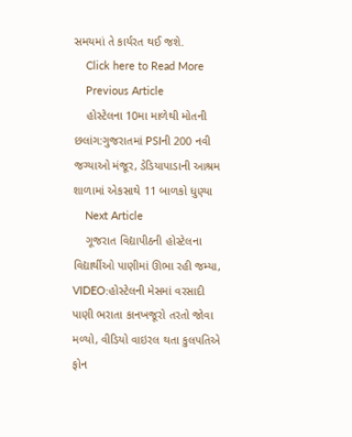સમયમાં તે કાર્યરત થઈ જશે.
    Click here to Read More
    Previous Article
    હોસ્ટેલના 10મા માળેથી મોતની છલાંગ:ગુજરાતમાં PSIની 200 નવી જગ્યાઓ મંજૂર, ડેડિયાપાડાની આશ્રમ શાળામાં એકસાથે 11 બાળકો ધુણ્યા
    Next Article
    ગૂજરાત વિદ્યાપીઠની હોસ્ટેલના વિદ્યાર્થીઓ પાણીમાં ઊભા રહી જમ્યા, VIDEO:હોસ્ટેલની મેસમાં વરસાદી પાણી ભરાતા કાનખજૂરો તરતો જોવા મળ્યો, વીડિયો વાઇરલ થતા કુલપતિએ ફોન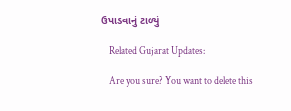ઉપાડવાનું ટાળ્યું

    Related Gujarat Updates:

    Are you sure? You want to delete this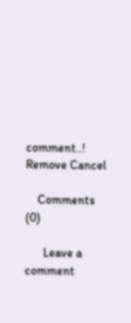comment..! Remove Cancel

    Comments (0)

      Leave a comment